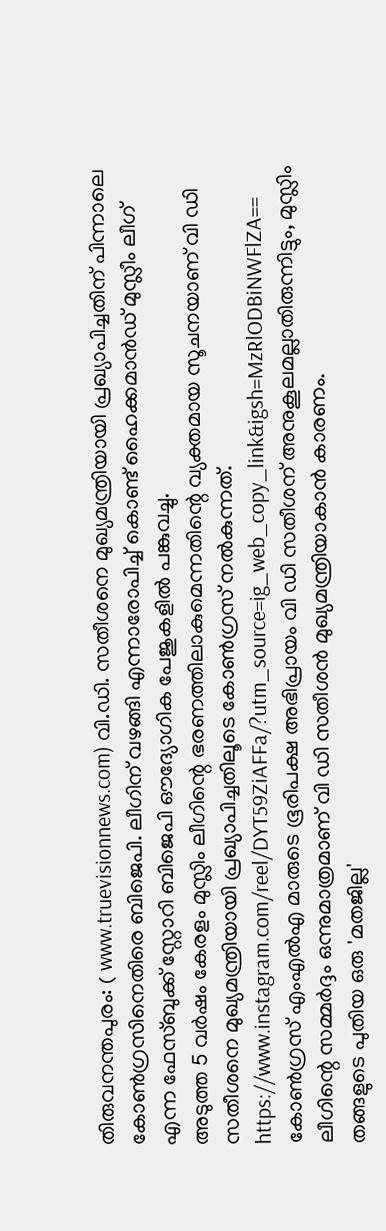തിരുവനന്തപുരം: ( www.truevisionnews.com) വി.ഡി. സതീശനെ മുഖ്യമന്ത്രിയായി പ്രഖ്യാപിച്ചതിന് പിന്നാലെ കോൺഗ്രസിനെതിരെ ബിജെപി. ലീഗിന് വഴങ്ങി എന്നാരോപിച്ച് കൊണ്ട് ഹൈക്കമാൻഡ് മുസ്ലീം ലീഗ് എന്ന ഫേസ്ബുക്ക് സ്റ്റോറി ബിജെപി ഔദ്യോഗിക പേജുകളിൽ പങ്കുവച്ചു.
അടുത്ത 5 വർഷം കേരളം മുസ്ലിം ലീഗിന്റെ ഭരണത്തിലാകുമെന്നതിന്റെ വ്യക്തമായ സൂചനയാണ് വി ഡി സതീശനെ മുഖ്യമന്ത്രിയായി പ്രഖ്യാപിച്ചതിലൂടെ കോൺഗ്രസ് നൽകുന്നത്.
https://www.instagram.com/reel/DYT59ZiAFFa/?utm_source=ig_web_copy_link&igsh=MzRlODBiNWFlZA==
കോൺഗ്രസ് എംഎൽഎ മാരുടെ ഭൂരിപക്ഷ അഭിപ്രായം വി ഡി സതീശന് അനുകൂലമല്ലാതിരുന്നിട്ടും, മുസ്ലിം ലീഗിന്റെ സമ്മർദ്ദം ഒന്നുമാത്രമാണ് വി ഡി സതീശൻ മുഖ്യമന്ത്രിയാകാൻ കാരണം.
തങ്ങളുടെ പുതിയ ഒരു 'മതജില്ല'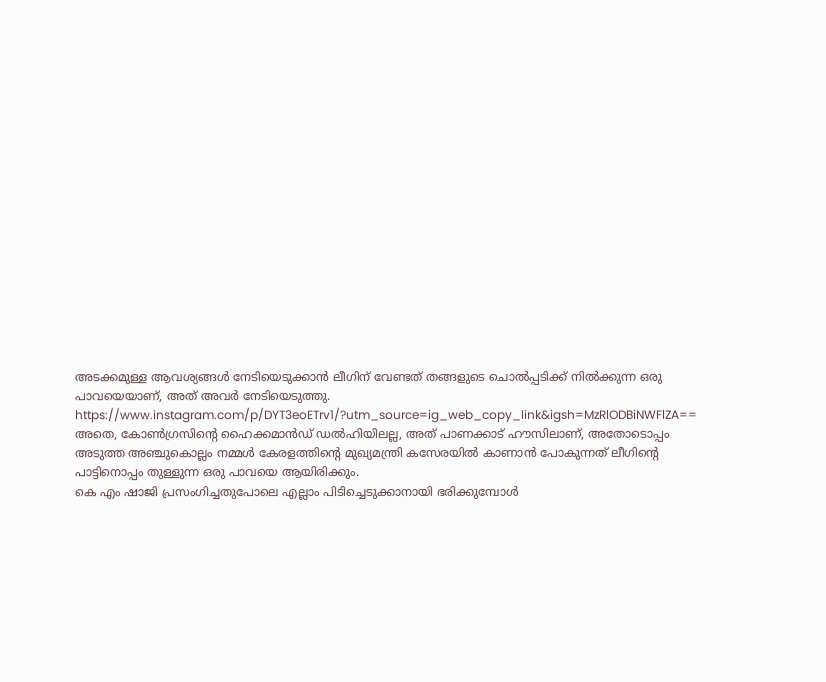അടക്കമുള്ള ആവശ്യങ്ങൾ നേടിയെടുക്കാൻ ലീഗിന് വേണ്ടത് തങ്ങളുടെ ചൊൽപ്പടിക്ക് നിൽക്കുന്ന ഒരു പാവയെയാണ്, അത് അവർ നേടിയെടുത്തു.
https://www.instagram.com/p/DYT3eoETrv1/?utm_source=ig_web_copy_link&igsh=MzRlODBiNWFlZA==
അതെ, കോൺഗ്രസിന്റെ ഹൈക്കമാൻഡ് ഡൽഹിയിലല്ല, അത് പാണക്കാട് ഹൗസിലാണ്, അതോടൊപ്പം അടുത്ത അഞ്ചുകൊല്ലം നമ്മൾ കേരളത്തിന്റെ മുഖ്യമന്ത്രി കസേരയിൽ കാണാൻ പോകുന്നത് ലീഗിന്റെ പാട്ടിനൊപ്പം തുള്ളുന്ന ഒരു പാവയെ ആയിരിക്കും.
കെ എം ഷാജി പ്രസംഗിച്ചതുപോലെ എല്ലാം പിടിച്ചെടുക്കാനായി ഭരിക്കുമ്പോൾ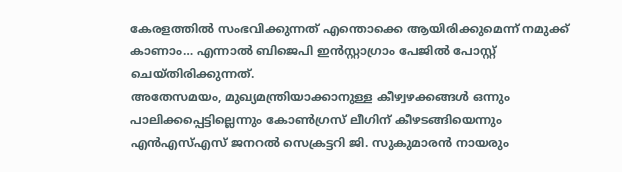കേരളത്തിൽ സംഭവിക്കുന്നത് എന്തൊക്കെ ആയിരിക്കുമെന്ന് നമുക്ക് കാണാം… എന്നാൽ ബിജെപി ഇൻസ്റ്റാഗ്രാം പേജിൽ പോസ്റ്റ് ചെയ്തിരിക്കുന്നത്.
അതേസമയം, മുഖ്യമന്ത്രിയാക്കാനുള്ള കീഴ്വഴക്കങ്ങൾ ഒന്നും പാലിക്കപ്പെട്ടില്ലെന്നും കോൺഗ്രസ് ലീഗിന് കീഴടങ്ങിയെന്നും എൻഎസ്എസ് ജനറൽ സെക്രട്ടറി ജി. സുകുമാരൻ നായരും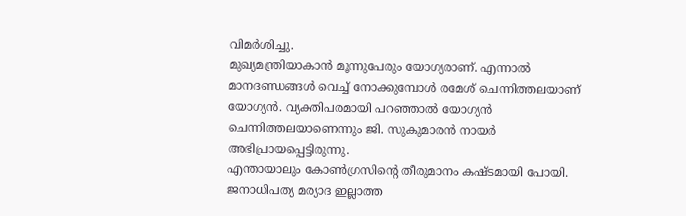വിമർശിച്ചു.
മുഖ്യമന്ത്രിയാകാൻ മൂന്നുപേരും യോഗ്യരാണ്. എന്നാൽ മാനദണ്ഡങ്ങൾ വെച്ച് നോക്കുമ്പോൾ രമേശ് ചെന്നിത്തലയാണ് യോഗ്യൻ. വ്യക്തിപരമായി പറഞ്ഞാൽ യോഗ്യൻ ചെന്നിത്തലയാണെന്നും ജി. സുകുമാരൻ നായർ അഭിപ്രായപ്പെട്ടിരുന്നു.
എന്തായാലും കോൺഗ്രസിൻ്റെ തീരുമാനം കഷ്ടമായി പോയി. ജനാധിപത്യ മര്യാദ ഇല്ലാത്ത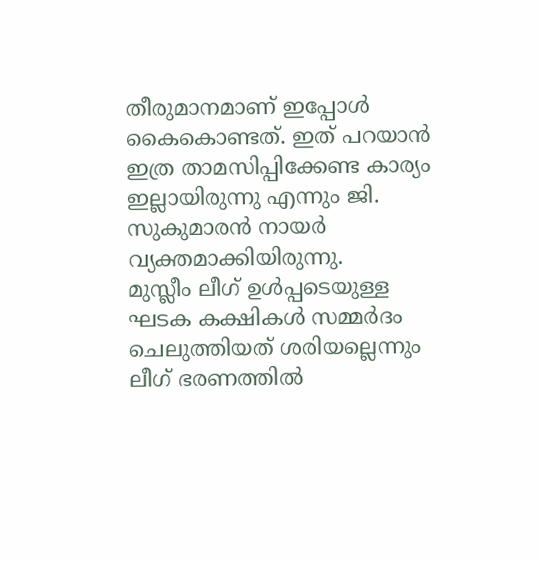തീരുമാനമാണ് ഇപ്പോൾ കൈകൊണ്ടത്. ഇത് പറയാൻ ഇത്ര താമസിപ്പിക്കേണ്ട കാര്യം ഇല്ലായിരുന്നു എന്നും ജി. സുകുമാരൻ നായർ വ്യക്തമാക്കിയിരുന്നു.
മുസ്ലീം ലീഗ് ഉൾപ്പടെയുള്ള ഘടക കക്ഷികൾ സമ്മർദം ചെലുത്തിയത് ശരിയല്ലെന്നും ലീഗ് ഭരണത്തിൽ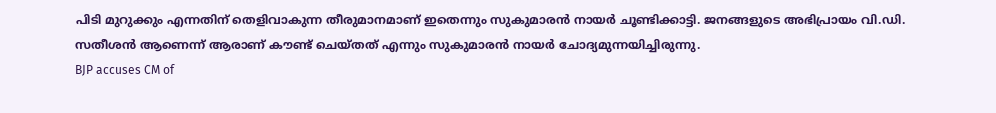പിടി മുറുക്കും എന്നതിന് തെളിവാകുന്ന തീരുമാനമാണ് ഇതെന്നും സുകുമാരൻ നായർ ചൂണ്ടിക്കാട്ടി. ജനങ്ങളുടെ അഭിപ്രായം വി.ഡി. സതീശൻ ആണെന്ന് ആരാണ് കൗണ്ട് ചെയ്തത് എന്നും സുകുമാരൻ നായർ ചോദ്യമുന്നയിച്ചിരുന്നു.
BJP accuses CM of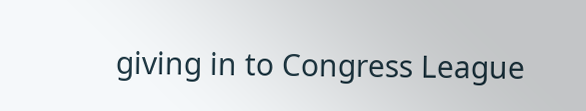giving in to Congress League